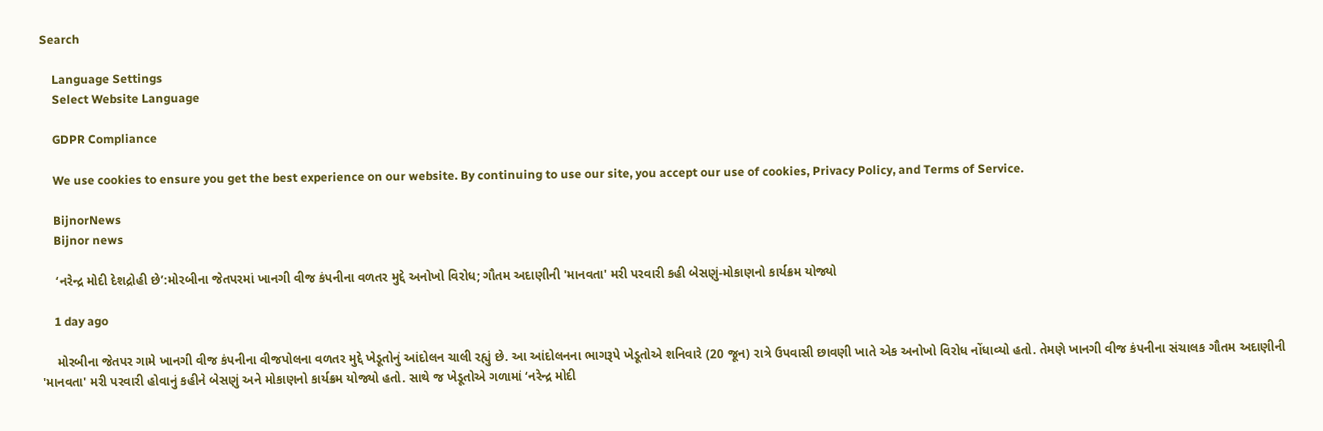Search

    Language Settings
    Select Website Language

    GDPR Compliance

    We use cookies to ensure you get the best experience on our website. By continuing to use our site, you accept our use of cookies, Privacy Policy, and Terms of Service.

    BijnorNews
    Bijnor news

    ‘નરેન્દ્ર મોદી દેશદ્રોહી છે’:મોરબીના જેતપરમાં ખાનગી વીજ કંપનીના વળતર મુદ્દે અનોખો વિરોધ; ગૌતમ અદાણીની 'માનવતા' મરી પરવારી કહી બેસણું-મોકાણનો કાર્યક્રમ યોજ્યો

    1 day ago

    મોરબીના જેતપર ગામે ખાનગી વીજ કંપનીના વીજપોલના વળતર મુદ્દે ખેડૂતોનું આંદોલન ચાલી રહ્યું છે. આ આંદોલનના ભાગરૂપે ખેડૂતોએ શનિવારે (20 જૂન) રાત્રે ઉપવાસી છાવણી ખાતે એક અનોખો વિરોધ નોંધાવ્યો હતો. તેમણે ખાનગી વીજ કંપનીના સંચાલક ગૌતમ અદાણીની 'માનવતા' મરી પરવારી હોવાનું કહીને બેસણું અને મોકાણનો કાર્યક્રમ યોજ્યો હતો. સાથે જ ખેડૂતોએ ગળામાં ‘નરેન્દ્ર મોદી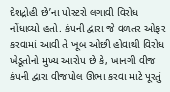દેશદ્રોહી છે’ના પોસ્ટરો લગાવી વિરોધ નોંધાવ્યો હતો. કંપની દ્વારા જે વળતર ઓફર કરવામાં આવી તે ખૂબ ઓછી હોવાથી વિરોધ ખેડૂતોનો મુખ્ય આરોપ છે કે, ખાનગી વીજ કંપની દ્વારા વીજપોલ ઊભા કરવા માટે પૂરતું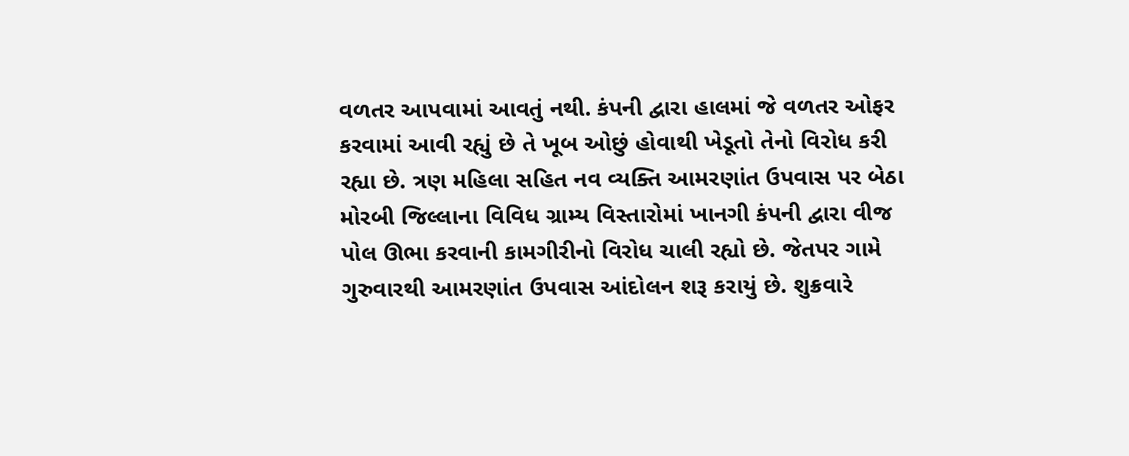વળતર આપવામાં આવતું નથી. કંપની દ્વારા હાલમાં જે વળતર ઓફર કરવામાં આવી રહ્યું છે તે ખૂબ ઓછું હોવાથી ખેડૂતો તેનો વિરોધ કરી રહ્યા છે. ત્રણ મહિલા સહિત નવ વ્યક્તિ આમરણાંત ઉપવાસ પર બેઠા મોરબી જિલ્લાના વિવિધ ગ્રામ્ય વિસ્તારોમાં ખાનગી કંપની દ્વારા વીજ પોલ ઊભા કરવાની કામગીરીનો વિરોધ ચાલી રહ્યો છે. જેતપર ગામે ગુરુવારથી આમરણાંત ઉપવાસ આંદોલન શરૂ કરાયું છે. શુક્રવારે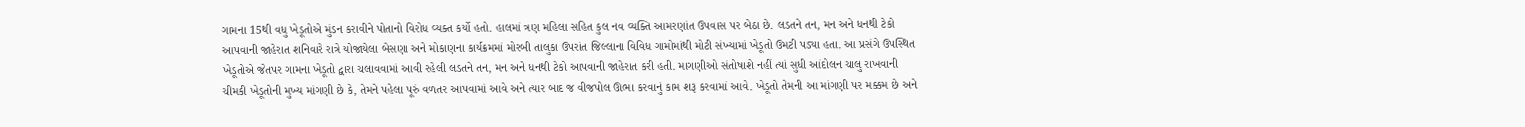ગામના 15થી વધુ ખેડૂતોએ મુંડન કરાવીને પોતાનો વિરોધ વ્યક્ત કર્યો હતો. હાલમાં ત્રણ મહિલા સહિત કુલ નવ વ્યક્તિ આમરણાંત ઉપવાસ પર બેઠા છે. લડતને તન, મન અને ધનથી ટેકો આપવાની જાહેરાત શનિવારે રાત્રે યોજાયેલા બેસણા અને મોકાણના કાર્યક્રમમાં મોરબી તાલુકા ઉપરાંત જિલ્લાના વિવિધ ગામોમાંથી મોટી સંખ્યામાં ખેડૂતો ઉમટી પડ્યા હતા. આ પ્રસંગે ઉપસ્થિત ખેડૂતોએ જેતપર ગામના ખેડૂતો દ્વારા ચલાવવામાં આવી રહેલી લડતને તન, મન અને ધનથી ટેકો આપવાની જાહેરાત કરી હતી. માગણીઓ સંતોષાશે નહીં ત્યાં સુધી આંદોલન ચાલુ રાખવાની ચીમકી ખેડૂતોની મુખ્ય માંગણી છે કે, તેમને પહેલા પૂરું વળતર આપવામાં આવે અને ત્યાર બાદ જ વીજપોલ ઊભા કરવાનું કામ શરૂ કરવામાં આવે. ખેડૂતો તેમની આ માંગણી પર મક્કમ છે અને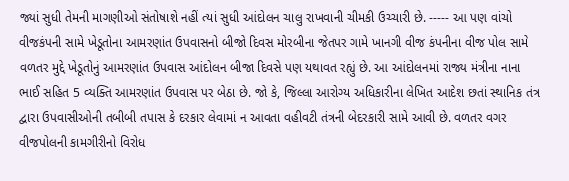જ્યાં સુધી તેમની માગણીઓ સંતોષાશે નહીં ત્યાં સુધી આંદોલન ચાલુ રાખવાની ચીમકી ઉચ્ચારી છે. ----- આ પણ વાંચો વીજકંપની સામે ખેડૂતોના આમરણાંત ઉપવાસનો બીજો દિવસ મોરબીના જેતપર ગામે ખાનગી વીજ કંપનીના વીજ પોલ સામે વળતર મુદ્દે ખેડૂતોનું આમરણાંત ઉપવાસ આંદોલન બીજા દિવસે પણ યથાવત રહ્યું છે. આ આંદોલનમાં રાજ્ય મંત્રીના નાના ભાઈ સહિત 5 વ્યક્તિ આમરણાંત ઉપવાસ પર બેઠા છે. જો કે, જિલ્લા આરોગ્ય અધિકારીના લેખિત આદેશ છતાં સ્થાનિક તંત્ર દ્વારા ઉપવાસીઓની તબીબી તપાસ કે દરકાર લેવામાં ન આવતા વહીવટી તંત્રની બેદરકારી સામે આવી છે. વળતર વગર વીજપોલની કામગીરીનો વિરોધ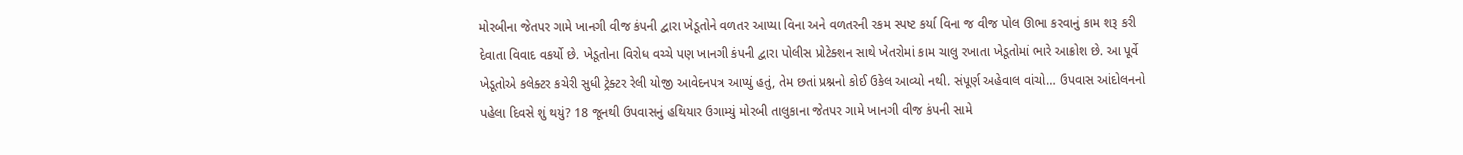મોરબીના જેતપર ગામે ખાનગી વીજ કંપની દ્વારા ખેડૂતોને વળતર આપ્યા વિના અને વળતરની રકમ સ્પષ્ટ કર્યા વિના જ વીજ પોલ ઊભા કરવાનું કામ શરૂ કરી દેવાતા વિવાદ વકર્યો છે. ખેડૂતોના વિરોધ વચ્ચે પણ ખાનગી કંપની દ્વારા પોલીસ પ્રોટેક્શન સાથે ખેતરોમાં કામ ચાલુ રખાતા ખેડૂતોમાં ભારે આક્રોશ છે. આ પૂર્વે ખેડૂતોએ કલેક્ટર કચેરી સુધી ટ્રેક્ટર રેલી યોજી આવેદનપત્ર આપ્યું હતું, તેમ છતાં પ્રશ્નનો કોઈ ઉકેલ આવ્યો નથી. સંપૂર્ણ અહેવાલ વાંચો… ઉપવાસ આંદોલનનો પહેલા દિવસે શું થયું? 18 જૂનથી ઉપવાસનું હથિયાર ઉગામ્યું મોરબી તાલુકાના જેતપર ગામે ખાનગી વીજ કંપની સામે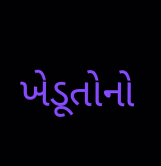ખેડૂતોનો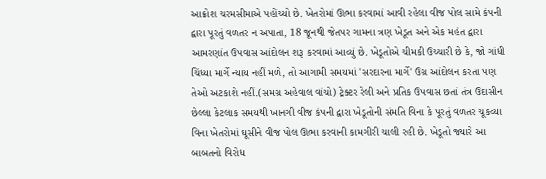આક્રોશ ચરમસીમાએ પહોંચ્યો છે. ખેતરોમાં ઊભા કરવામાં આવી રહેલા વીજ પોલ સામે કંપની દ્વારા પૂરતું વળતર ન અપાતા, 18 જૂનથી જેતપર ગામના ત્રણ ખેડૂત અને એક મહંત દ્વારા આમરણાંત ઉપવાસ આંદોલન શરૂ કરવામાં આવ્યું છે. ખેડૂતોએ ચીમકી ઉચ્ચારી છે કે, જો ગાંધી ચિંધ્યા માર્ગે ન્યાય નહીં મળે, તો આગામી સમયમાં 'સરદારના માર્ગે' ઉગ્ર આંદોલન કરતા પણ તેઓ અટકાશે નહીં.(સમગ્ર અહેવાલ વાંચો) ટ્રેક્ટર રેલી અને પ્રતિક ઉપવાસ છતાં તંત્ર ઉદાસીન છેલ્લા કેટલાક સમયથી ખાનગી વીજ કંપની દ્વારા ખેડૂતોની સંમતિ વિના કે પૂરતું વળતર ચૂકવ્યા વિના ખેતરોમાં ઘૂસીને વીજ પોલ ઊભા કરવાની કામગીરી ચાલી રહી છે. ખેડૂતો જ્યારે આ બાબતનો વિરોધ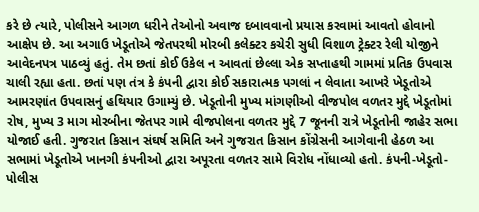કરે છે ત્યારે, પોલીસને આગળ ધરીને તેઓનો અવાજ દબાવવાનો પ્રયાસ કરવામાં આવતો હોવાનો આક્ષેપ છે. આ અગાઉ ખેડૂતોએ જેતપરથી મોરબી કલેક્ટર કચેરી સુધી વિશાળ ટ્રેક્ટર રેલી યોજીને આવેદનપત્ર પાઠવ્યું હતું. તેમ છતાં કોઈ ઉકેલ ન આવતાં છેલ્લા એક સપ્તાહથી ગામમાં પ્રતિક ઉપવાસ ચાલી રહ્યા હતા. છતાં પણ તંત્ર કે કંપની દ્વારા કોઈ સકારાત્મક પગલાં ન લેવાતા આખરે ખેડૂતોએ આમરણાંત ઉપવાસનું હથિયાર ઉગામ્યું છે. ખેડૂતોની મુખ્ય માંગણીઓ વીજપોલ વળતર મુદ્દે ખેડૂતોમાં રોષ, મુખ્ય 3 માગ મોરબીના જેતપર ગામે વીજપોલના વળતર મુદ્દે 7 જૂનની રાત્રે ખેડૂતોની જાહેર સભા યોજાઈ હતી. ગુજરાત કિસાન સંઘર્ષ સમિતિ અને ગુજરાત કિસાન કોંગ્રેસની આગેવાની હેઠળ આ સભામાં ખેડૂતોએ ખાનગી કંપનીઓ દ્વારા અપૂરતા વળતર સામે વિરોધ નોંધાવ્યો હતો. કંપની-ખેડૂતો-પોલીસ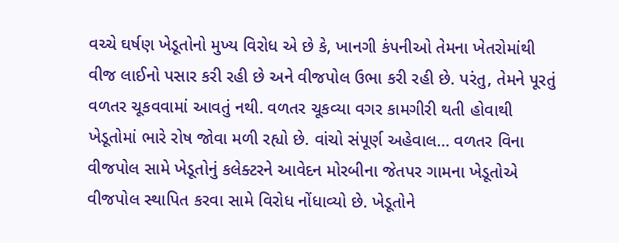વચ્ચે ઘર્ષણ ખેડૂતોનો મુખ્ય વિરોધ એ છે કે, ખાનગી કંપનીઓ તેમના ખેતરોમાંથી વીજ લાઈનો પસાર કરી રહી છે અને વીજપોલ ઉભા કરી રહી છે. પરંતુ, તેમને પૂરતું વળતર ચૂકવવામાં આવતું નથી. વળતર ચૂકવ્યા વગર કામગીરી થતી હોવાથી ખેડૂતોમાં ભારે રોષ જોવા મળી રહ્યો છે. વાંચો સંપૂર્ણ અહેવાલ… વળતર વિના વીજપોલ સામે ખેડૂતોનું કલેક્ટરને આવેદન મોરબીના જેતપર ગામના ખેડૂતોએ વીજપોલ સ્થાપિત કરવા સામે વિરોધ નોંધાવ્યો છે. ખેડૂતોને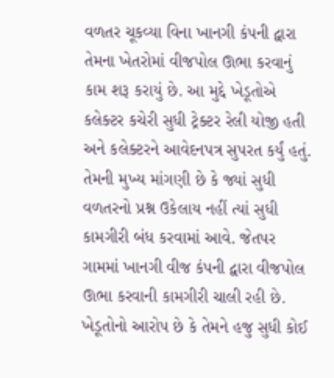વળતર ચૂકવ્યા વિના ખાનગી કંપની દ્વારા તેમના ખેતરોમાં વીજપોલ ઊભા કરવાનું કામ શરૂ કરાયું છે. આ મુદ્દે ખેડૂતોએ કલેક્ટર કચેરી સુધી ટ્રેક્ટર રેલી યોજી હતી અને કલેક્ટરને આવેદનપત્ર સુપરત કર્યું હતું. તેમની મુખ્ય માંગણી છે કે જ્યાં સુધી વળતરનો પ્રશ્ન ઉકેલાય નહીં ત્યાં સુધી કામગીરી બંધ કરવામાં આવે. જેતપર ગામમાં ખાનગી વીજ કંપની દ્વારા વીજપોલ ઊભા કરવાની કામગીરી ચાલી રહી છે. ખેડૂતોનો આરોપ છે કે તેમને હજુ સુધી કોઈ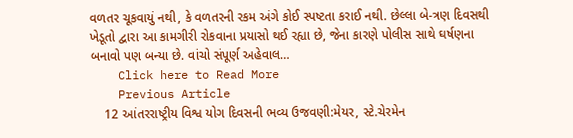વળતર ચૂકવાયું નથી, કે વળતરની રકમ અંગે કોઈ સ્પષ્ટતા કરાઈ નથી. છેલ્લા બે-ત્રણ દિવસથી ખેડૂતો દ્વારા આ કામગીરી રોકવાના પ્રયાસો થઈ રહ્યા છે, જેના કારણે પોલીસ સાથે ઘર્ષણના બનાવો પણ બન્યા છે. વાંચો સંપૂર્ણ અહેવાલ…
    Click here to Read More
    Previous Article
    12 આંતરરાષ્ટ્રીય વિશ્વ યોગ દિવસની ભવ્ય ઉજવણી:મેયર, સ્ટે.ચેરમેન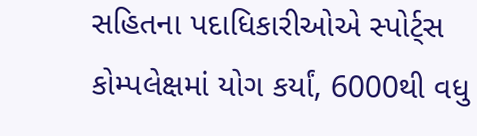સહિતના પદાધિકારીઓએ સ્પોર્ટ્સ કોમ્પલેક્ષમાં યોગ કર્યાં, 6000થી વધુ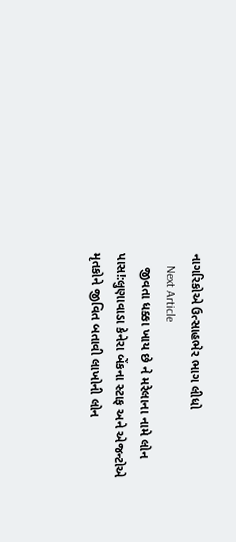નાગરિકોએ ઉત્સાહભેર ભાગ લીધો
    Next Article
    જીવતા ધક્કા ખાય છે ને મરેલાના નામે લોન પાસ!:લુણાવાડા કેનેરા બેંકના સ્ટાફ અને એજન્ટોએ મૃતકોને જીવિત બતાવી લાખોની લોન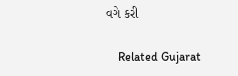વગે કરી

    Related Gujarat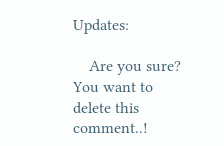Updates:

    Are you sure? You want to delete this comment..!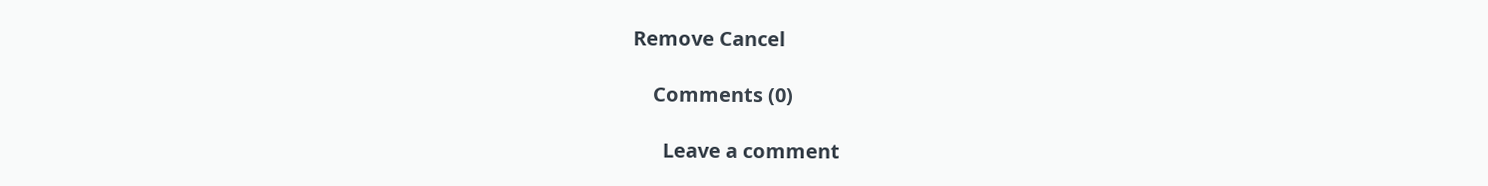Remove Cancel

    Comments (0)

      Leave a comment